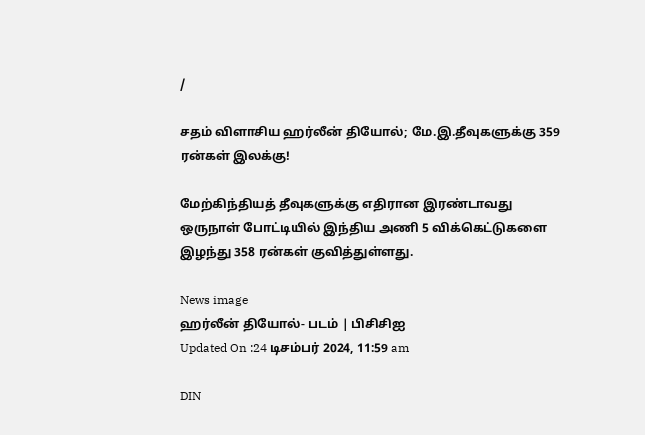/

சதம் விளாசிய ஹர்லீன் தியோல்; மே.இ.தீவுகளுக்கு 359 ரன்கள் இலக்கு!

மேற்கிந்தியத் தீவுகளுக்கு எதிரான இரண்டாவது ஒருநாள் போட்டியில் இந்திய அணி 5 விக்கெட்டுகளை இழந்து 358 ரன்கள் குவித்துள்ளது.

News image
ஹர்லீன் தியோல்- படம் | பிசிசிஐ
Updated On :24 டிசம்பர் 2024, 11:59 am

DIN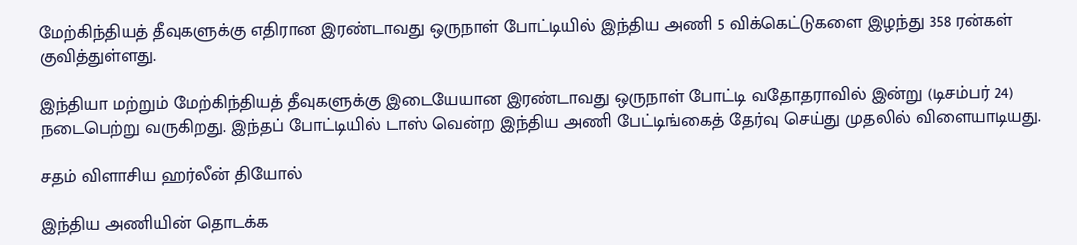மேற்கிந்தியத் தீவுகளுக்கு எதிரான இரண்டாவது ஒருநாள் போட்டியில் இந்திய அணி 5 விக்கெட்டுகளை இழந்து 358 ரன்கள் குவித்துள்ளது.

இந்தியா மற்றும் மேற்கிந்தியத் தீவுகளுக்கு இடையேயான இரண்டாவது ஒருநாள் போட்டி வதோதராவில் இன்று (டிசம்பர் 24) நடைபெற்று வருகிறது. இந்தப் போட்டியில் டாஸ் வென்ற இந்திய அணி பேட்டிங்கைத் தேர்வு செய்து முதலில் விளையாடியது.

சதம் விளாசிய ஹர்லீன் தியோல்

இந்திய அணியின் தொடக்க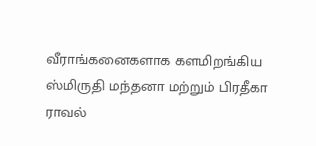வீராங்கனைகளாக களமிறங்கிய ஸ்மிருதி மந்தனா மற்றும் பிரதீகா ராவல்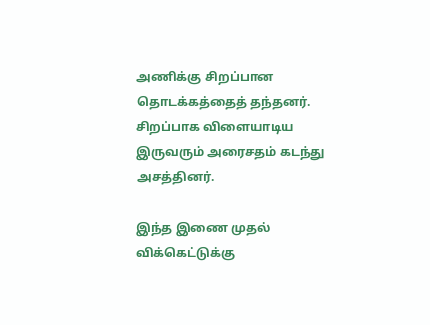அணிக்கு சிறப்பான தொடக்கத்தைத் தந்தனர். சிறப்பாக விளையாடிய இருவரும் அரைசதம் கடந்து அசத்தினர்.

இந்த இணை முதல் விக்கெட்டுக்கு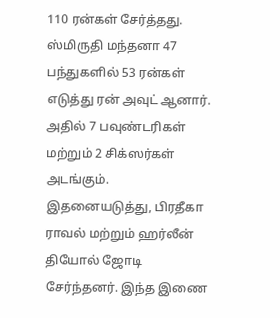110 ரன்கள் சேர்த்தது. ஸ்மிருதி மந்தனா 47 பந்துகளில் 53 ரன்கள் எடுத்து ரன் அவுட் ஆனார். அதில் 7 பவுண்டரிகள் மற்றும் 2 சிக்ஸர்கள் அடங்கும். இதனையடுத்து, பிரதீகா ராவல் மற்றும் ஹர்லீன் தியோல் ஜோடி சேர்ந்தனர். இந்த இணை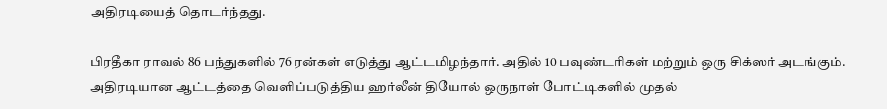அதிரடியைத் தொடர்ந்தது.

பிரதீகா ராவல் 86 பந்துகளில் 76 ரன்கள் எடுத்து ஆட்டமிழந்தார். அதில் 10 பவுண்டரிகள் மற்றும் ஒரு சிக்ஸர் அடங்கும். அதிரடியான ஆட்டத்தை வெளிப்படுத்திய ஹர்லீன் தியோல் ஒருநாள் போட்டிகளில் முதல்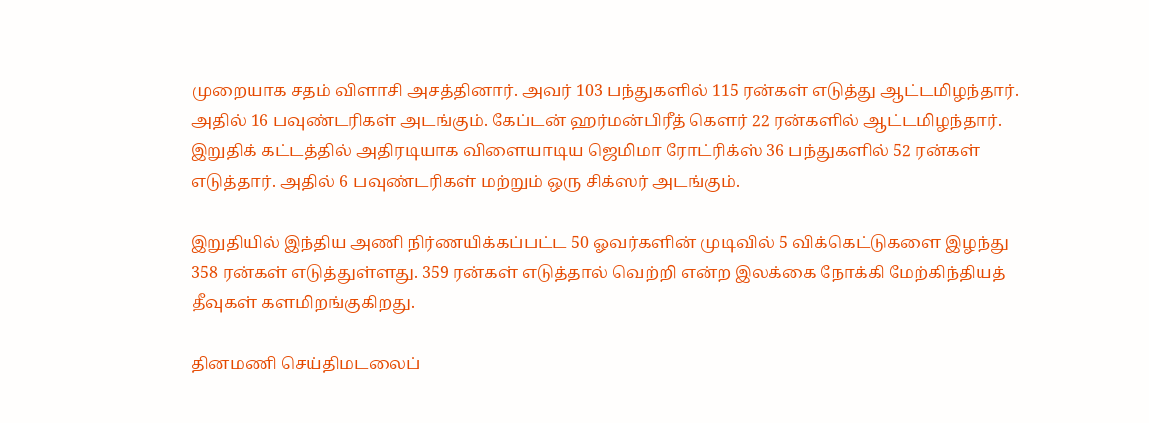முறையாக சதம் விளாசி அசத்தினார். அவர் 103 பந்துகளில் 115 ரன்கள் எடுத்து ஆட்டமிழந்தார். அதில் 16 பவுண்டரிகள் அடங்கும். கேப்டன் ஹர்மன்பிரீத் கௌர் 22 ரன்களில் ஆட்டமிழந்தார். இறுதிக் கட்டத்தில் அதிரடியாக விளையாடிய ஜெமிமா ரோட்ரிக்ஸ் 36 பந்துகளில் 52 ரன்கள் எடுத்தார். அதில் 6 பவுண்டரிகள் மற்றும் ஒரு சிக்ஸர் அடங்கும்.

இறுதியில் இந்திய அணி நிர்ணயிக்கப்பட்ட 50 ஓவர்களின் முடிவில் 5 விக்கெட்டுகளை இழந்து 358 ரன்கள் எடுத்துள்ளது. 359 ரன்கள் எடுத்தால் வெற்றி என்ற இலக்கை நோக்கி மேற்கிந்தியத் தீவுகள் களமிறங்குகிறது.

தினமணி செய்திமடலைப்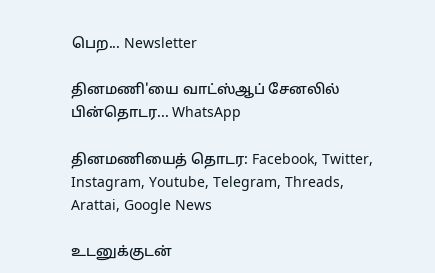பெற... Newsletter

தினமணி'யை வாட்ஸ்ஆப் சேனலில் பின்தொடர... WhatsApp

தினமணியைத் தொடர: Facebook, Twitter, Instagram, Youtube, Telegram, Threads, Arattai, Google News

உடனுக்குடன்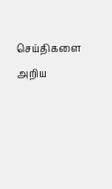செய்திகளை அறிய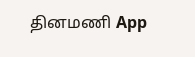தினமணி App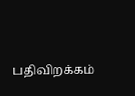பதிவிறக்கம்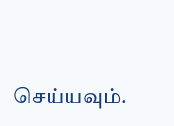செய்யவும்.